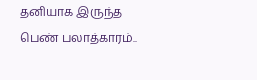தனியாக இருந்த பெண் பலாத்காரம்..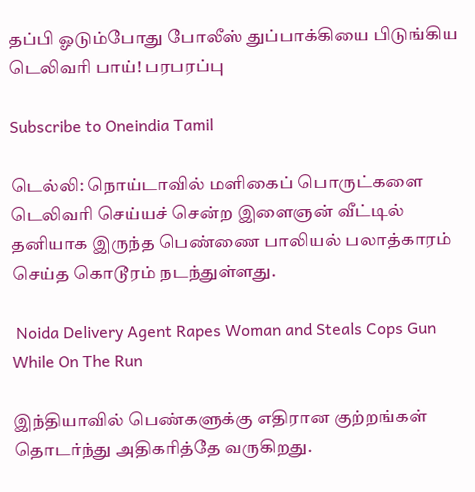தப்பி ஓடும்போது போலீஸ் துப்பாக்கியை பிடுங்கிய டெலிவரி பாய்! பரபரப்பு

Subscribe to Oneindia Tamil

டெல்லி: நொய்டாவில் மளிகைப் பொருட்களை டெலிவரி செய்யச் சென்ற இளைஞன் வீட்டில் தனியாக இருந்த பெண்ணை பாலியல் பலாத்காரம் செய்த கொடூரம் நடந்துள்ளது.

 Noida Delivery Agent Rapes Woman and Steals Cops Gun While On The Run

இந்தியாவில் பெண்களுக்கு எதிரான குற்றங்கள் தொடர்ந்து அதிகரித்தே வருகிறது.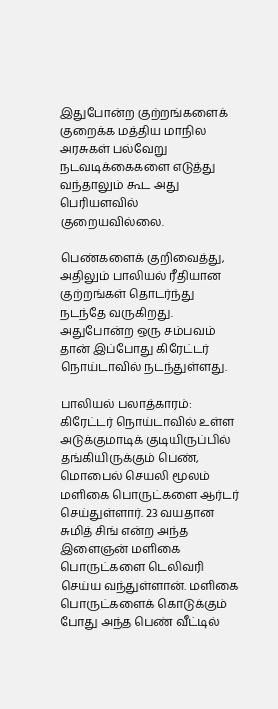இதுபோன்ற குற்றங்களைக் குறைக்க மத்திய மாநில அரசுகள் பல்வேறு நடவடிக்கைகளை எடுத்து வந்தாலும் கூட அது பெரியளவில் குறையவில்லை.

பெண்களைக் குறிவைத்து, அதிலும் பாலியல் ரீதியான குற்றங்கள் தொடர்ந்து நடந்தே வருகிறது. அதுபோன்ற ஒரு சம்பவம் தான் இப்போது கிரேட்டர் நொய்டாவில் நடந்துள்ளது.

பாலியல் பலாத்காரம்: கிரேட்டர் நொய்டாவில் உள்ள அடுக்குமாடிக் குடியிருப்பில் தங்கியிருக்கும் பெண், மொபைல் செயலி மூலம் மளிகை பொருட்களை ஆர்டர் செய்துள்ளார். 23 வயதான சுமித் சிங் என்ற அந்த இளைஞன் மளிகை பொருட்களை டெலிவரி செய்ய வந்துள்ளான். மளிகை பொருட்களைக் கொடுக்கும் போது அந்த பெண் வீட்டில்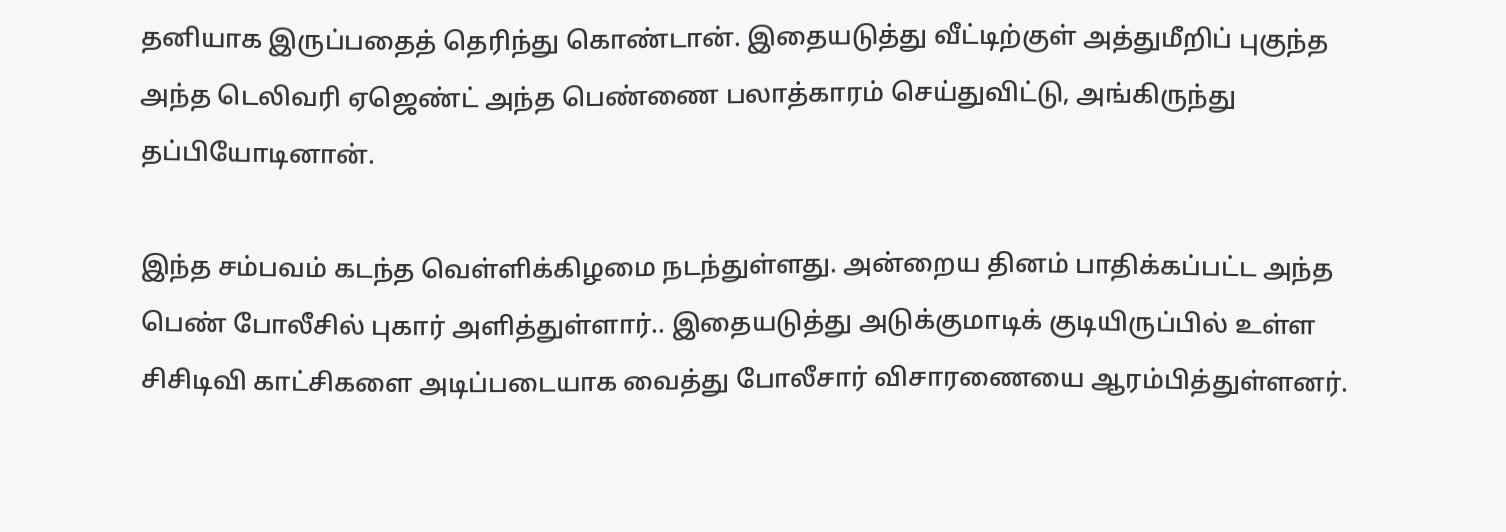தனியாக இருப்பதைத் தெரிந்து கொண்டான். இதையடுத்து வீட்டிற்குள் அத்துமீறிப் புகுந்த அந்த டெலிவரி ஏஜெண்ட் அந்த பெண்ணை பலாத்காரம் செய்துவிட்டு, அங்கிருந்து தப்பியோடினான்.

இந்த சம்பவம் கடந்த வெள்ளிக்கிழமை நடந்துள்ளது. அன்றைய தினம் பாதிக்கப்பட்ட அந்த பெண் போலீசில் புகார் அளித்துள்ளார்.. இதையடுத்து அடுக்குமாடிக் குடியிருப்பில் உள்ள சிசிடிவி காட்சிகளை அடிப்படையாக வைத்து போலீசார் விசாரணையை ஆரம்பித்துள்ளனர்.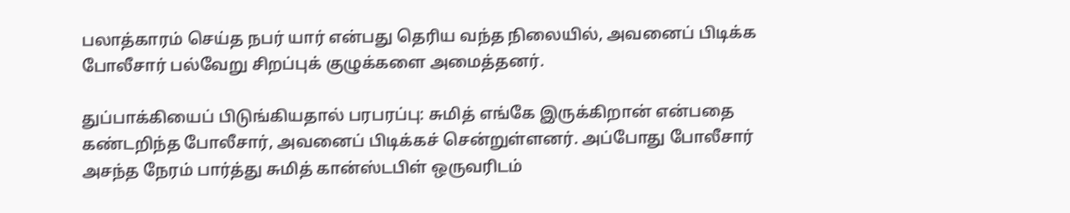பலாத்காரம் செய்த நபர் யார் என்பது தெரிய வந்த நிலையில், அவனைப் பிடிக்க போலீசார் பல்வேறு சிறப்புக் குழுக்களை அமைத்தனர்.

துப்பாக்கியைப் பிடுங்கியதால் பரபரப்பு: சுமித் எங்கே இருக்கிறான் என்பதை கண்டறிந்த போலீசார், அவனைப் பிடிக்கச் சென்றுள்ளனர். அப்போது போலீசார் அசந்த நேரம் பார்த்து சுமித் கான்ஸ்டபிள் ஒருவரிடம்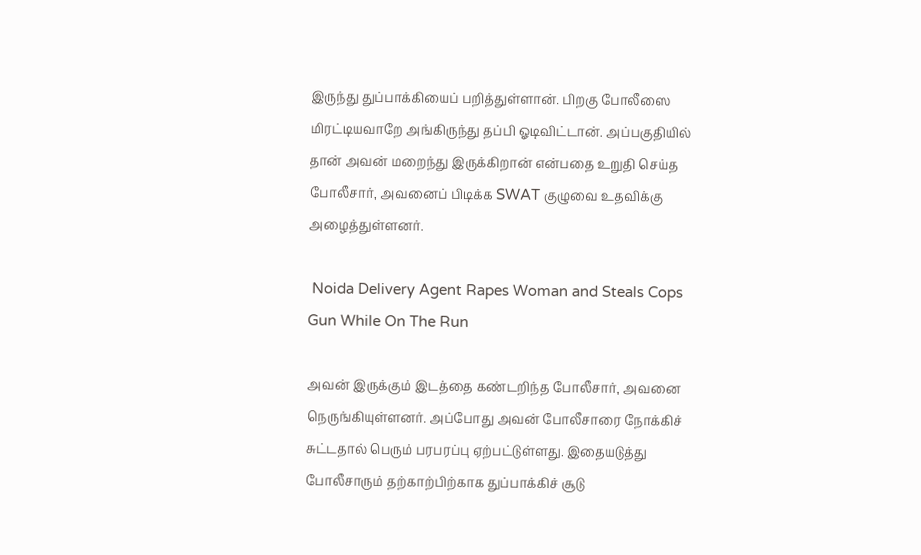இருந்து துப்பாக்கியைப் பறித்துள்ளான். பிறகு போலீஸை மிரட்டியவாறே அங்கிருந்து தப்பி ஓடிவிட்டான். அப்பகுதியில் தான் அவன் மறைந்து இருக்கிறான் என்பதை உறுதி செய்த போலீசார், அவனைப் பிடிக்க SWAT குழுவை உதவிக்கு அழைத்துள்ளனர்.

 Noida Delivery Agent Rapes Woman and Steals Cops Gun While On The Run

அவன் இருக்கும் இடத்தை கண்டறிந்த போலீசார், அவனை நெருங்கியுள்ளனர். அப்போது அவன் போலீசாரை நோக்கிச் சுட்டதால் பெரும் பரபரப்பு ஏற்பட்டுள்ளது. இதையடுத்து போலீசாரும் தற்காற்பிற்காக துப்பாக்கிச் சூடு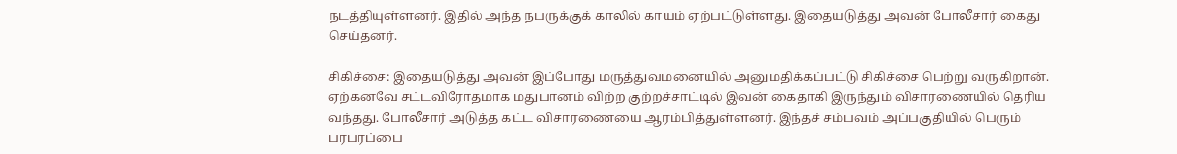நடத்தியுள்ளனர். இதில் அந்த நபருக்குக் காலில் காயம் ஏற்பட்டுள்ளது. இதையடுத்து அவன் போலீசார் கைது செய்தனர்.

சிகிச்சை: இதையடுத்து அவன் இப்போது மருத்துவமனையில் அனுமதிக்கப்பட்டு சிகிச்சை பெற்று வருகிறான். ஏற்கனவே சட்டவிரோதமாக மதுபானம் விற்ற குற்றச்சாட்டில் இவன் கைதாகி இருந்தும் விசாரணையில் தெரிய வந்தது. போலீசார் அடுத்த கட்ட விசாரணையை ஆரம்பித்துள்ளனர். இந்தச் சம்பவம் அப்பகுதியில் பெரும் பரபரப்பை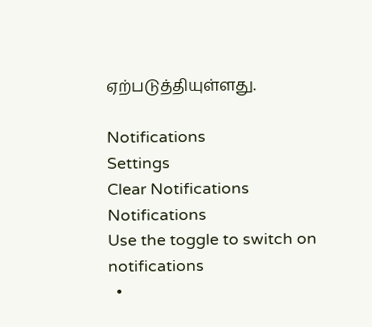ஏற்படுத்தியுள்ளது.

Notifications
Settings
Clear Notifications
Notifications
Use the toggle to switch on notifications
  •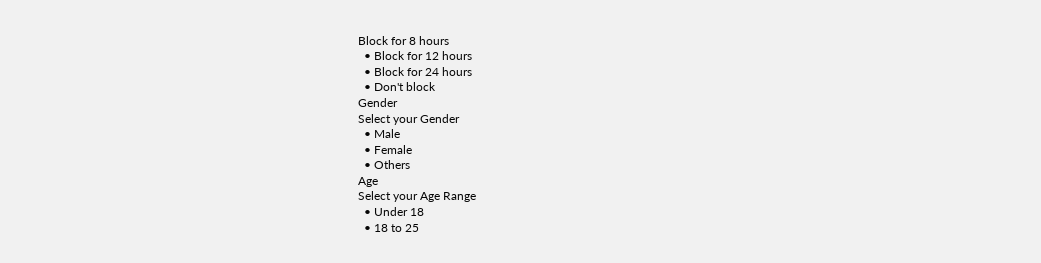Block for 8 hours
  • Block for 12 hours
  • Block for 24 hours
  • Don't block
Gender
Select your Gender
  • Male
  • Female
  • Others
Age
Select your Age Range
  • Under 18
  • 18 to 25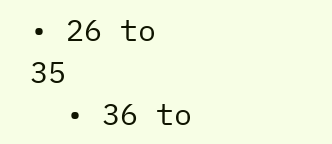• 26 to 35
  • 36 to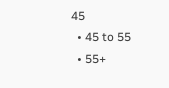45
  • 45 to 55
  • 55+